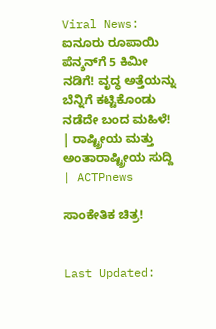Viral News: ಐನೂರು ರೂಪಾಯಿ ಪೆನ್ಶನ್‌ಗೆ 5 ಕಿಮೀ ನಡಿಗೆ! ವೃದ್ಧ ಅತ್ತೆಯನ್ನು ಬೆನ್ನಿಗೆ ಕಟ್ಟಿಕೊಂಡು ನಡೆದೇ ಬಂದ ಮಹಿಳೆ! | ರಾಷ್ಟ್ರೀಯ ಮತ್ತು ಅಂತಾರಾಷ್ಟ್ರೀಯ ಸುದ್ದಿ | ACTPnews

ಸಾಂಕೇತಿಕ ಚಿತ್ರ!


Last Updated: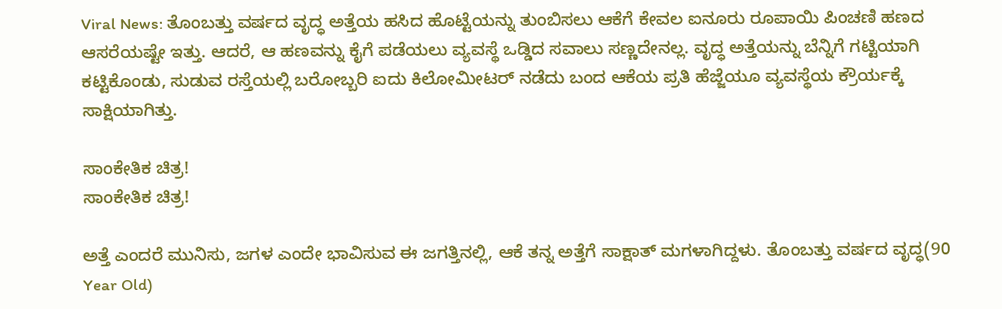Viral News: ತೊಂಬತ್ತು ವರ್ಷದ ವೃದ್ಧ ಅತ್ತೆಯ ಹಸಿದ ಹೊಟ್ಟೆಯನ್ನು ತುಂಬಿಸಲು ಆಕೆಗೆ ಕೇವಲ ಐನೂರು ರೂಪಾಯಿ ಪಿಂಚಣಿ ಹಣದ ಆಸರೆಯಷ್ಟೇ ಇತ್ತು. ಆದರೆ, ಆ ಹಣವನ್ನು ಕೈಗೆ ಪಡೆಯಲು ವ್ಯವಸ್ಥೆ ಒಡ್ಡಿದ ಸವಾಲು ಸಣ್ಣದೇನಲ್ಲ. ವೃದ್ಧ ಅತ್ತೆಯನ್ನು ಬೆನ್ನಿಗೆ ಗಟ್ಟಿಯಾಗಿ ಕಟ್ಟಿಕೊಂಡು, ಸುಡುವ ರಸ್ತೆಯಲ್ಲಿ ಬರೋಬ್ಬರಿ ಐದು ಕಿಲೋಮೀಟರ್ ನಡೆದು ಬಂದ ಆಕೆಯ ಪ್ರತಿ ಹೆಜ್ಜೆಯೂ ವ್ಯವಸ್ಥೆಯ ಕ್ರೌರ್ಯಕ್ಕೆ ಸಾಕ್ಷಿಯಾಗಿತ್ತು.

ಸಾಂಕೇತಿಕ ಚಿತ್ರ!
ಸಾಂಕೇತಿಕ ಚಿತ್ರ!

ಅತ್ತೆ ಎಂದರೆ ಮುನಿಸು, ಜಗಳ ಎಂದೇ ಭಾವಿಸುವ ಈ ಜಗತ್ತಿನಲ್ಲಿ, ಆಕೆ ತನ್ನ ಅತ್ತೆಗೆ ಸಾಕ್ಷಾತ್ ಮಗಳಾಗಿದ್ದಳು. ತೊಂಬತ್ತು ವರ್ಷದ ವೃದ್ಧ(90 Year Old)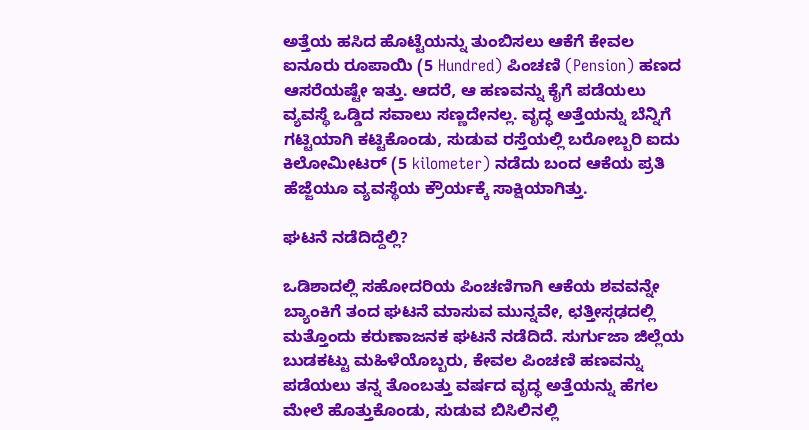ಅತ್ತೆಯ ಹಸಿದ ಹೊಟ್ಟೆಯನ್ನು ತುಂಬಿಸಲು ಆಕೆಗೆ ಕೇವಲ ಐನೂರು ರೂಪಾಯಿ (5 Hundred) ಪಿಂಚಣಿ (Pension) ಹಣದ ಆಸರೆಯಷ್ಟೇ ಇತ್ತು. ಆದರೆ, ಆ ಹಣವನ್ನು ಕೈಗೆ ಪಡೆಯಲು ವ್ಯವಸ್ಥೆ ಒಡ್ಡಿದ ಸವಾಲು ಸಣ್ಣದೇನಲ್ಲ. ವೃದ್ಧ ಅತ್ತೆಯನ್ನು ಬೆನ್ನಿಗೆ ಗಟ್ಟಿಯಾಗಿ ಕಟ್ಟಿಕೊಂಡು, ಸುಡುವ ರಸ್ತೆಯಲ್ಲಿ ಬರೋಬ್ಬರಿ ಐದು ಕಿಲೋಮೀಟರ್ (5 kilometer) ನಡೆದು ಬಂದ ಆಕೆಯ ಪ್ರತಿ ಹೆಜ್ಜೆಯೂ ವ್ಯವಸ್ಥೆಯ ಕ್ರೌರ್ಯಕ್ಕೆ ಸಾಕ್ಷಿಯಾಗಿತ್ತು.

ಘಟನೆ ನಡೆದಿದ್ದೆಲ್ಲಿ?

ಒಡಿಶಾದಲ್ಲಿ ಸಹೋದರಿಯ ಪಿಂಚಣಿಗಾಗಿ ಆಕೆಯ ಶವವನ್ನೇ ಬ್ಯಾಂಕಿಗೆ ತಂದ ಘಟನೆ ಮಾಸುವ ಮುನ್ನವೇ, ಛತ್ತೀಸ್ಗಢದಲ್ಲಿ  ಮತ್ತೊಂದು ಕರುಣಾಜನಕ ಘಟನೆ ನಡೆದಿದೆ. ಸುರ್ಗುಜಾ ಜಿಲ್ಲೆಯ ಬುಡಕಟ್ಟು ಮಹಿಳೆಯೊಬ್ಬರು, ಕೇವಲ ಪಿಂಚಣಿ ಹಣವನ್ನು ಪಡೆಯಲು ತನ್ನ ತೊಂಬತ್ತು ವರ್ಷದ ವೃದ್ಧ ಅತ್ತೆಯನ್ನು ಹೆಗಲ ಮೇಲೆ ಹೊತ್ತುಕೊಂಡು, ಸುಡುವ ಬಿಸಿಲಿನಲ್ಲಿ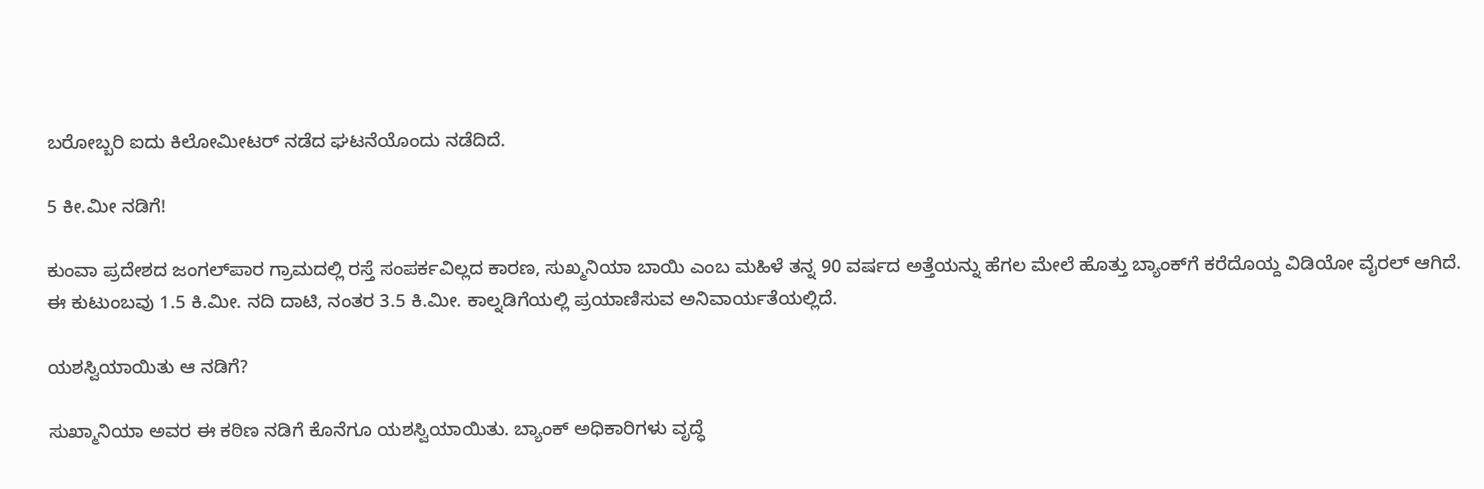ಬರೋಬ್ಬರಿ ಐದು ಕಿಲೋಮೀಟರ್ ನಡೆದ ಘಟನೆಯೊಂದು ನಡೆದಿದೆ.

5 ಕೀ.ಮೀ ನಡಿಗೆ!

ಕುಂವಾ ಪ್ರದೇಶದ ಜಂಗಲ್‌ಪಾರ ಗ್ರಾಮದಲ್ಲಿ ರಸ್ತೆ ಸಂಪರ್ಕವಿಲ್ಲದ ಕಾರಣ, ಸುಖ್ಮನಿಯಾ ಬಾಯಿ ಎಂಬ ಮಹಿಳೆ ತನ್ನ 90 ವರ್ಷದ ಅತ್ತೆಯನ್ನು ಹೆಗಲ ಮೇಲೆ ಹೊತ್ತು ಬ್ಯಾಂಕ್‌ಗೆ ಕರೆದೊಯ್ದ ವಿಡಿಯೋ ವೈರಲ್ ಆಗಿದೆ. ಈ ಕುಟುಂಬವು 1.5 ಕಿ.ಮೀ. ನದಿ ದಾಟಿ, ನಂತರ 3.5 ಕಿ.ಮೀ. ಕಾಲ್ನಡಿಗೆಯಲ್ಲಿ ಪ್ರಯಾಣಿಸುವ ಅನಿವಾರ್ಯತೆಯಲ್ಲಿದೆ.

ಯಶಸ್ವಿಯಾಯಿತು ಆ ನಡಿಗೆ?

ಸುಖ್ಮಾನಿಯಾ ಅವರ ಈ ಕಠಿಣ ನಡಿಗೆ ಕೊನೆಗೂ ಯಶಸ್ವಿಯಾಯಿತು. ಬ್ಯಾಂಕ್ ಅಧಿಕಾರಿಗಳು ವೃದ್ಧೆ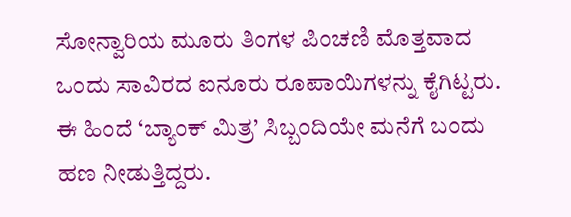ಸೋನ್ವಾರಿಯ ಮೂರು ತಿಂಗಳ ಪಿಂಚಣಿ ಮೊತ್ತವಾದ ಒಂದು ಸಾವಿರದ ಐನೂರು ರೂಪಾಯಿಗಳನ್ನು ಕೈಗಿಟ್ಟರು. ಈ ಹಿಂದೆ ‘ಬ್ಯಾಂಕ್ ಮಿತ್ರ’ ಸಿಬ್ಬಂದಿಯೇ ಮನೆಗೆ ಬಂದು ಹಣ ನೀಡುತ್ತಿದ್ದರು.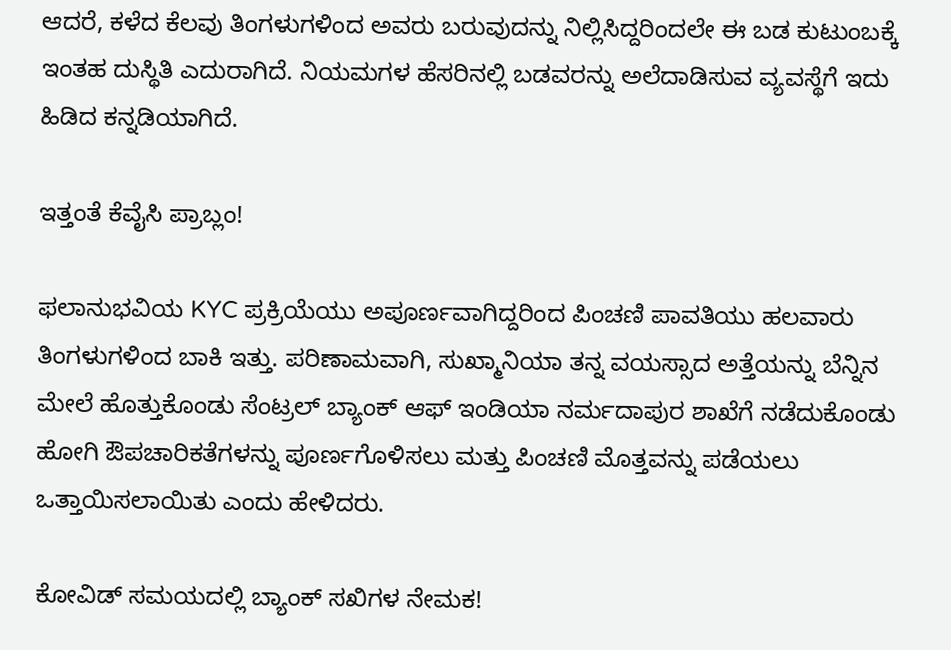ಆದರೆ, ಕಳೆದ ಕೆಲವು ತಿಂಗಳುಗಳಿಂದ ಅವರು ಬರುವುದನ್ನು ನಿಲ್ಲಿಸಿದ್ದರಿಂದಲೇ ಈ ಬಡ ಕುಟುಂಬಕ್ಕೆ ಇಂತಹ ದುಸ್ಥಿತಿ ಎದುರಾಗಿದೆ. ನಿಯಮಗಳ ಹೆಸರಿನಲ್ಲಿ ಬಡವರನ್ನು ಅಲೆದಾಡಿಸುವ ವ್ಯವಸ್ಥೆಗೆ ಇದು ಹಿಡಿದ ಕನ್ನಡಿಯಾಗಿದೆ.

ಇತ್ತಂತೆ ಕೆವೈಸಿ ಪ್ರಾಬ್ಲಂ!

ಫಲಾನುಭವಿಯ KYC ಪ್ರಕ್ರಿಯೆಯು ಅಪೂರ್ಣವಾಗಿದ್ದರಿಂದ ಪಿಂಚಣಿ ಪಾವತಿಯು ಹಲವಾರು ತಿಂಗಳುಗಳಿಂದ ಬಾಕಿ ಇತ್ತು. ಪರಿಣಾಮವಾಗಿ, ಸುಖ್ಮಾನಿಯಾ ತನ್ನ ವಯಸ್ಸಾದ ಅತ್ತೆಯನ್ನು ಬೆನ್ನಿನ ಮೇಲೆ ಹೊತ್ತುಕೊಂಡು ಸೆಂಟ್ರಲ್ ಬ್ಯಾಂಕ್ ಆಫ್ ಇಂಡಿಯಾ ನರ್ಮದಾಪುರ ಶಾಖೆಗೆ ನಡೆದುಕೊಂಡು ಹೋಗಿ ಔಪಚಾರಿಕತೆಗಳನ್ನು ಪೂರ್ಣಗೊಳಿಸಲು ಮತ್ತು ಪಿಂಚಣಿ ಮೊತ್ತವನ್ನು ಪಡೆಯಲು ಒತ್ತಾಯಿಸಲಾಯಿತು ಎಂದು ಹೇಳಿದರು.

ಕೋವಿಡ್ ಸಮಯದಲ್ಲಿ ಬ್ಯಾಂಕ್ ಸಖಿಗಳ ನೇಮಕ!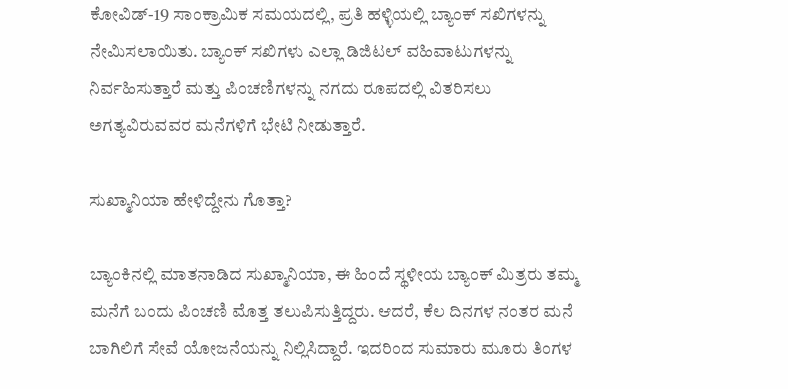ಕೋವಿಡ್-19 ಸಾಂಕ್ರಾಮಿಕ ಸಮಯದಲ್ಲಿ, ಪ್ರತಿ ಹಳ್ಳಿಯಲ್ಲಿ ಬ್ಯಾಂಕ್ ಸಖಿಗಳನ್ನು ನೇಮಿಸಲಾಯಿತು. ಬ್ಯಾಂಕ್ ಸಖಿಗಳು ಎಲ್ಲಾ ಡಿಜಿಟಲ್ ವಹಿವಾಟುಗಳನ್ನು ನಿರ್ವಹಿಸುತ್ತಾರೆ ಮತ್ತು ಪಿಂಚಣಿಗಳನ್ನು ನಗದು ರೂಪದಲ್ಲಿ ವಿತರಿಸಲು ಅಗತ್ಯವಿರುವವರ ಮನೆಗಳಿಗೆ ಭೇಟಿ ನೀಡುತ್ತಾರೆ.

ಸುಖ್ಮಾನಿಯಾ ಹೇಳಿದ್ದೇನು ಗೊತ್ತಾ?

ಬ್ಯಾಂಕಿನಲ್ಲಿ ಮಾತನಾಡಿದ ಸುಖ್ಮಾನಿಯಾ, ಈ ಹಿಂದೆ ಸ್ಥಳೀಯ ಬ್ಯಾಂಕ್ ಮಿತ್ರರು ತಮ್ಮ ಮನೆಗೆ ಬಂದು ಪಿಂಚಣಿ ಮೊತ್ತ ತಲುಪಿಸುತ್ತಿದ್ದರು. ಆದರೆ, ಕೆಲ ದಿನಗಳ ನಂತರ ಮನೆ ಬಾಗಿಲಿಗೆ ಸೇವೆ ಯೋಜನೆಯನ್ನು ನಿಲ್ಲಿಸಿದ್ದಾರೆ. ಇದರಿಂದ ಸುಮಾರು ಮೂರು ತಿಂಗಳ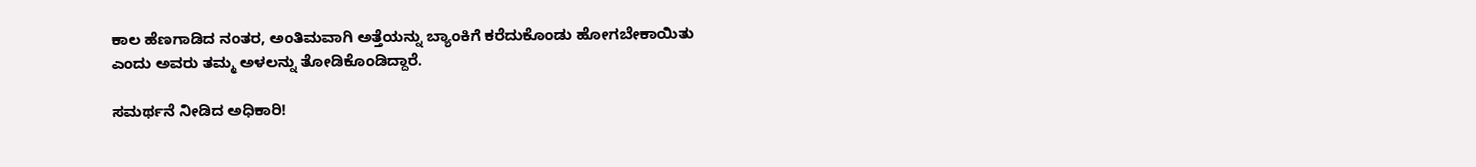ಕಾಲ ಹೆಣಗಾಡಿದ ನಂತರ, ಅಂತಿಮವಾಗಿ ಅತ್ತೆಯನ್ನು ಬ್ಯಾಂಕಿಗೆ ಕರೆದುಕೊಂಡು ಹೋಗಬೇಕಾಯಿತು ಎಂದು ಅವರು ತಮ್ಮ ಅಳಲನ್ನು ತೋಡಿಕೊಂಡಿದ್ದಾರೆ.

ಸಮರ್ಥನೆ ನೀಡಿದ ಅಧಿಕಾರಿ!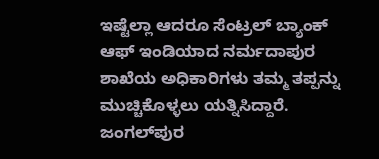ಇಷ್ಟೆಲ್ಲಾ ಆದರೂ ಸೆಂಟ್ರಲ್ ಬ್ಯಾಂಕ್ ಆಫ್ ಇಂಡಿಯಾದ ನರ್ಮದಾಪುರ ಶಾಖೆಯ ಅಧಿಕಾರಿಗಳು ತಮ್ಮ ತಪ್ಪನ್ನು ಮುಚ್ಚಿಕೊಳ್ಳಲು ಯತ್ನಿಸಿದ್ದಾರೆ. ಜಂಗಲ್‌ಪುರ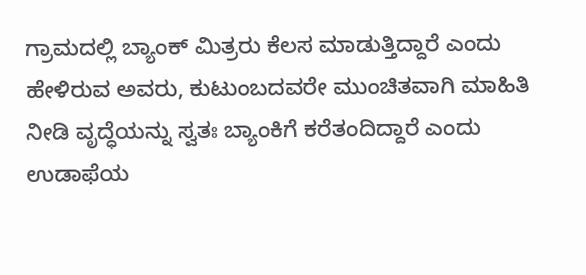ಗ್ರಾಮದಲ್ಲಿ ಬ್ಯಾಂಕ್ ಮಿತ್ರರು ಕೆಲಸ ಮಾಡುತ್ತಿದ್ದಾರೆ ಎಂದು ಹೇಳಿರುವ ಅವರು, ಕುಟುಂಬದವರೇ ಮುಂಚಿತವಾಗಿ ಮಾಹಿತಿ ನೀಡಿ ವೃದ್ಧೆಯನ್ನು ಸ್ವತಃ ಬ್ಯಾಂಕಿಗೆ ಕರೆತಂದಿದ್ದಾರೆ ಎಂದು ಉಡಾಫೆಯ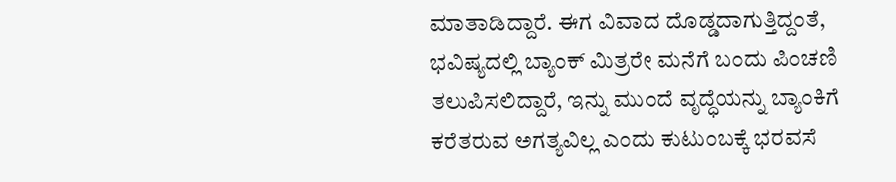ಮಾತಾಡಿದ್ದಾರೆ. ಈಗ ವಿವಾದ ದೊಡ್ಡದಾಗುತ್ತಿದ್ದಂತೆ, ಭವಿಷ್ಯದಲ್ಲಿ ಬ್ಯಾಂಕ್ ಮಿತ್ರರೇ ಮನೆಗೆ ಬಂದು ಪಿಂಚಣಿ ತಲುಪಿಸಲಿದ್ದಾರೆ, ಇನ್ನು ಮುಂದೆ ವೃದ್ಧೆಯನ್ನು ಬ್ಯಾಂಕಿಗೆ ಕರೆತರುವ ಅಗತ್ಯವಿಲ್ಲ ಎಂದು ಕುಟುಂಬಕ್ಕೆ ಭರವಸೆ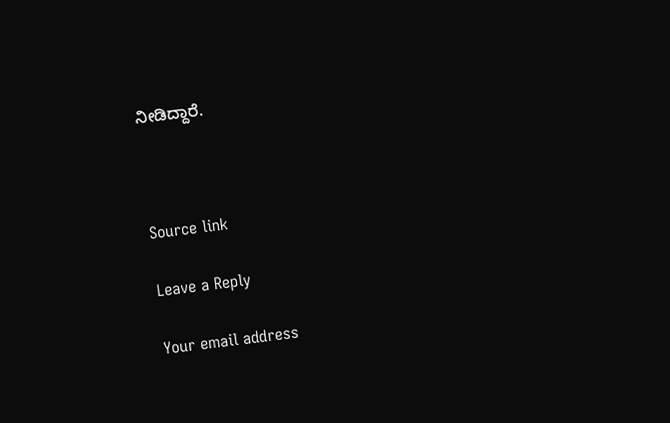ನೀಡಿದ್ದಾರೆ.



Source link

Leave a Reply

Your email address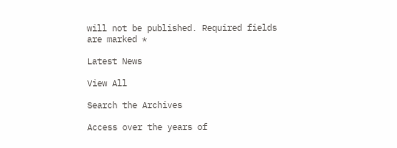will not be published. Required fields are marked *

Latest News

View All

Search the Archives

Access over the years of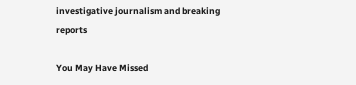investigative journalism and breaking reports

You May Have Missed